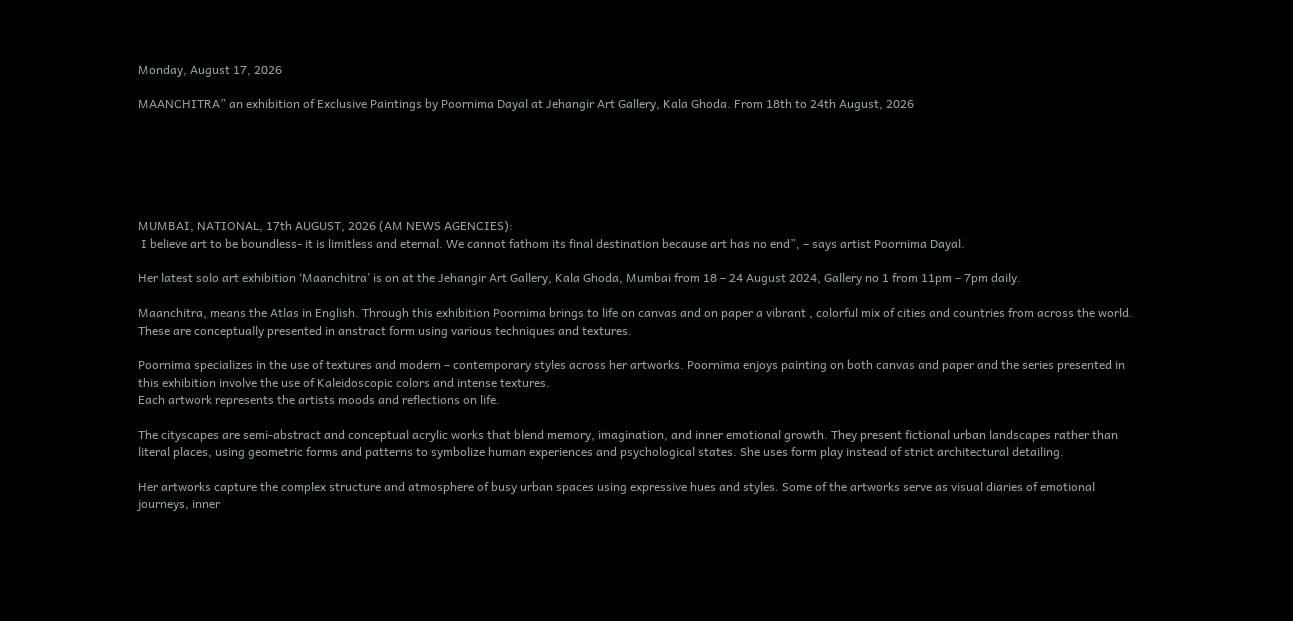Monday, August 17, 2026

MAANCHITRA” an exhibition of Exclusive Paintings by Poornima Dayal at Jehangir Art Gallery, Kala Ghoda. From 18th to 24th August, 2026






MUMBAI, NATIONAL, 17th AUGUST, 2026 (AM NEWS AGENCIES):
 I believe art to be boundless- it is limitless and eternal. We cannot fathom its final destination because art has no end”, – says artist Poornima Dayal.

Her latest solo art exhibition ‘Maanchitra’ is on at the Jehangir Art Gallery, Kala Ghoda, Mumbai from 18 – 24 August 2024, Gallery no 1 from 11pm – 7pm daily.

Maanchitra, means the Atlas in English. Through this exhibition Poornima brings to life on canvas and on paper a vibrant , colorful mix of cities and countries from across the world. These are conceptually presented in anstract form using various techniques and textures.

Poornima specializes in the use of textures and modern – contemporary styles across her artworks. Poornima enjoys painting on both canvas and paper and the series presented in this exhibition involve the use of Kaleidoscopic colors and intense textures.
Each artwork represents the artists moods and reflections on life.

The cityscapes are semi-abstract and conceptual acrylic works that blend memory, imagination, and inner emotional growth. They present fictional urban landscapes rather than literal places, using geometric forms and patterns to symbolize human experiences and psychological states. She uses form play instead of strict architectural detailing.

Her artworks capture the complex structure and atmosphere of busy urban spaces using expressive hues and styles. Some of the artworks serve as visual diaries of emotional journeys, inner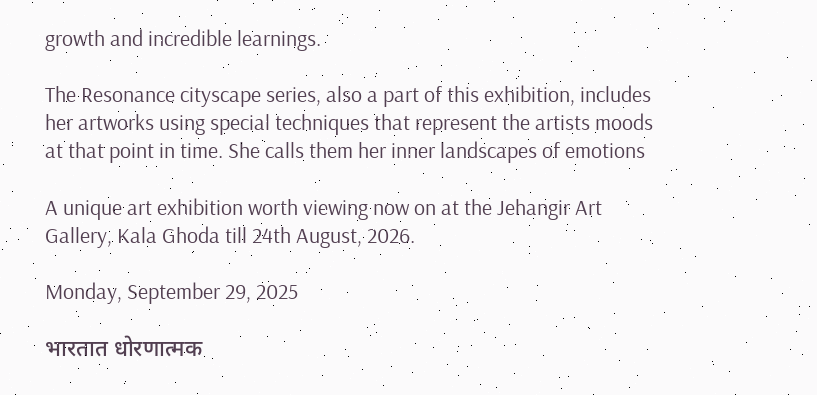growth and incredible learnings.

The Resonance cityscape series, also a part of this exhibition, includes her artworks using special techniques that represent the artists moods at that point in time. She calls them her inner landscapes of emotions

A unique art exhibition worth viewing now on at the Jehangir Art Gallery, Kala Ghoda till 24th August, 2026.

Monday, September 29, 2025

भारतात धोरणात्मक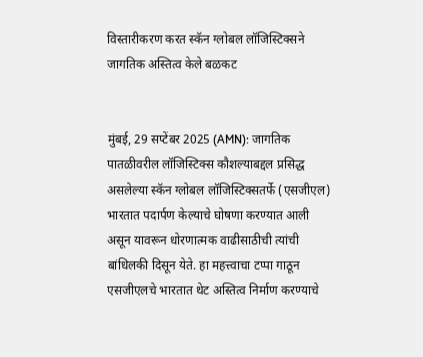विस्तारीकरण करत स्कॅन ग्लोबल लॉजिस्टिक्सने जागतिक अस्तित्व केले बळकट


मुंबई, 29 सप्टेंबर 2025 (AMN): जागतिक पातळीवरील लॉजिस्टिक्स कौशल्याबद्दल प्रसिद्ध असलेल्या स्कॅन ग्लोबल लॉजिस्टिक्सतर्फे (एसजीएल) भारतात पदार्पण केल्याचे घोषणा करण्यात आली असून यावरून धोरणात्मक वाढीसाठीची त्यांची बांधिलकी दिसून येते. हा महत्त्वाचा टप्पा गाठून एसजीएलचे भारतात थेट अस्तित्व निर्माण करण्याचे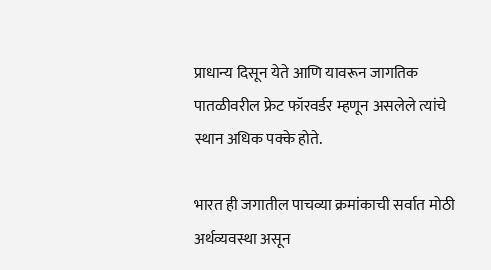प्राधान्य दिसून येते आणि यावरून जागतिक पातळीवरील फ्रेट फॉरवर्डर म्हणून असलेले त्यांचे स्थान अधिक पक्के होते.

भारत ही जगातील पाचव्या क्रमांकाची सर्वात मोठी अर्थव्यवस्था असून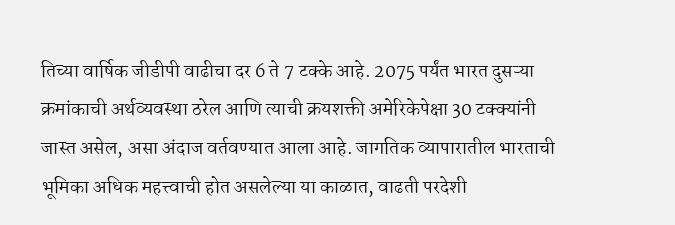तिच्या वार्षिक जीडीपी वाढीचा दर 6 ते 7 टक्के आहे. 2075 पर्यंत भारत दुसऱ्या क्रमांकाची अर्थव्यवस्था ठरेल आणि त्याची क्रयशक्ती अमेरिकेपेक्षा 30 टक्क्यांनी जास्त असेल, असा अंदाज वर्तवण्यात आला आहे. जागतिक व्यापारातील भारताची भूमिका अधिक महत्त्वाची होत असलेल्या या काळात, वाढती परदेशी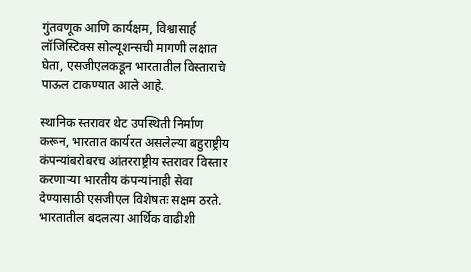गुंतवणूक आणि कार्यक्षम, विश्वासार्ह लॉजिस्टिक्स सोल्यूशन्सची मागणी लक्षात घेता, एसजीएलकडून भारतातील विस्ताराचे पाऊल टाकण्यात आले आहे.

स्थानिक स्तरावर थेट उपस्थिती निर्माण करून, भारतात कार्यरत असलेल्या बहुराष्ट्रीय कंपन्यांबरोबरच आंतरराष्ट्रीय स्तरावर विस्तार करणाऱ्या भारतीय कंपन्यांनाही सेवा देण्यासाठी एसजीएल विशेषतः सक्षम ठरते. भारतातील बदलत्या आर्थिक वाढीशी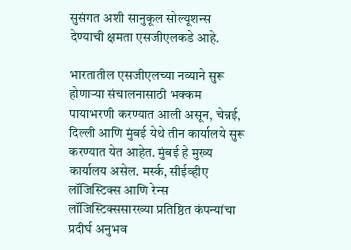सुसंगत अशी सानुकूल सोल्यूशन्स देण्याची क्षमता एसजीएलकडे आहे.

भारतातील एसजीएलच्या नव्याने सुरू होणाऱ्या संचालनासाठी भक्कम पायाभरणी करण्यात आली असून, चेन्नई, दिल्ली आणि मुंबई येथे तीन कार्यालये सुरू करण्यात येत आहेत. मुंबई हे मुख्य कार्यालय असेल. मर्स्क, सीईव्हीए लॉजिस्टिक्स आणि रेन्स लॉजिस्टिक्ससारख्या प्रतिष्ठित कंपन्यांचा प्रदीर्घ अनुभव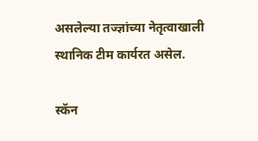असलेल्या तज्ज्ञांच्या नेतृत्वाखाली स्थानिक टीम कार्यरत असेल.

स्कॅन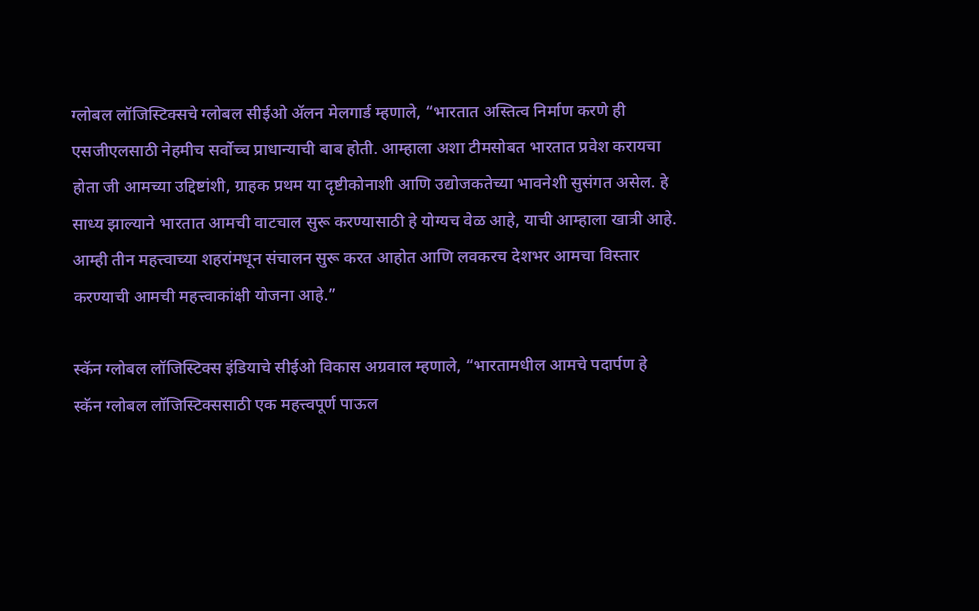ग्लोबल लॉजिस्टिक्सचे ग्लोबल सीईओ ॲलन मेलगार्ड म्हणाले, “भारतात अस्तित्व निर्माण करणे ही एसजीएलसाठी नेहमीच सर्वोच्च प्राधान्याची बाब होती. आम्हाला अशा टीमसोबत भारतात प्रवेश करायचा होता जी आमच्या उद्दिष्टांशी, ग्राहक प्रथम या दृष्टीकोनाशी आणि उद्योजकतेच्या भावनेशी सुसंगत असेल. हे साध्य झाल्याने भारतात आमची वाटचाल सुरू करण्यासाठी हे योग्यच वेळ आहे, याची आम्हाला खात्री आहे. आम्ही तीन महत्त्वाच्या शहरांमधून संचालन सुरू करत आहोत आणि लवकरच देशभर आमचा विस्तार करण्याची आमची महत्त्वाकांक्षी योजना आहे.”

स्कॅन ग्लोबल लॉजिस्टिक्स इंडियाचे सीईओ विकास अग्रवाल म्हणाले, “भारतामधील आमचे पदार्पण हे स्कॅन ग्लोबल लॉजिस्टिक्ससाठी एक महत्त्वपूर्ण पाऊल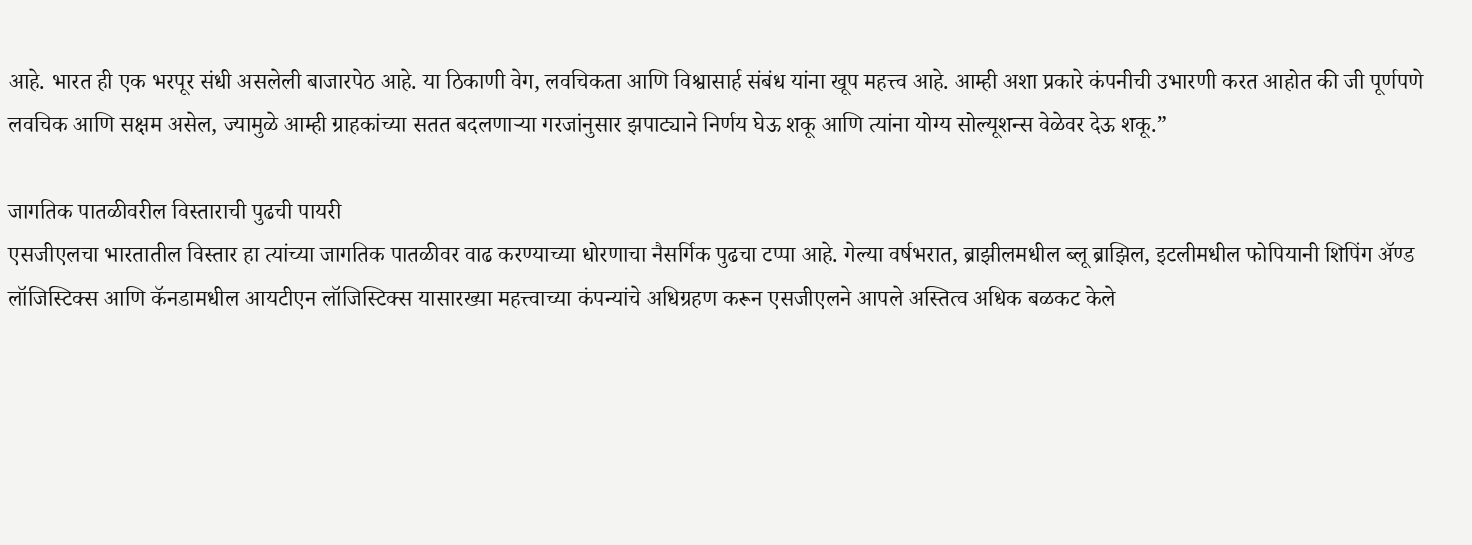आहे. भारत ही एक भरपूर संधी असलेली बाजारपेठ आहे. या ठिकाणी वेग, लवचिकता आणि विश्वासार्ह संबंध यांना खूप महत्त्व आहे. आम्ही अशा प्रकारे कंपनीची उभारणी करत आहोत की जी पूर्णपणे लवचिक आणि सक्षम असेल, ज्यामुळे आम्ही ग्राहकांच्या सतत बदलणाऱ्या गरजांनुसार झपाट्याने निर्णय घेऊ शकू आणि त्यांना योग्य सोल्यूशन्स वेळेवर देऊ शकू.”

जागतिक पातळीवरील विस्ताराची पुढची पायरी
एसजीएलचा भारतातील विस्तार हा त्यांच्या जागतिक पातळीवर वाढ करण्याच्या धोरणाचा नैसर्गिक पुढचा टप्पा आहे. गेल्या वर्षभरात, ब्राझीलमधील ब्लू ब्राझिल, इटलीमधील फोपियानी शिपिंग अ‍ॅण्ड लॉजिस्टिक्स आणि कॅनडामधील आयटीएन लॉजिस्टिक्स यासारख्या महत्त्वाच्या कंपन्यांचे अधिग्रहण करून एसजीएलने आपले अस्तित्व अधिक बळकट केले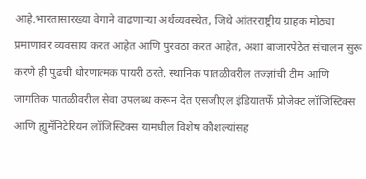आहे.भारतासारख्या वेगाने वाढणाऱ्या अर्थव्यवस्थेत, जिथे आंतरराष्ट्रीय ग्राहक मोठ्या प्रमाणावर व्यवसाय करत आहेत आणि पुरवठा करत आहेत, अशा बाजारपेठेत संचालन सुरू करणे ही पुढची धोरणात्मक पायरी ठरते. स्थानिक पातळीवरील तज्ज्ञांची टीम आणि जागतिक पातळीवरील सेवा उपलब्ध करून देत एसजीएल इंडियातर्फे प्रोजेक्ट लॉजिस्टिक्स आणि ह्युमॅनिटेरियन लॉजिस्टिक्स यामधील विशेष कौशल्यांसह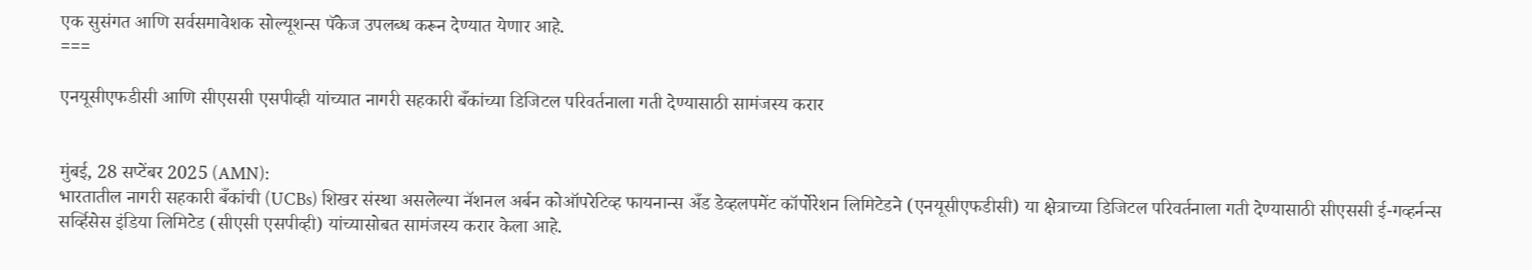एक सुसंगत आणि सर्वसमावेशक सोल्यूशन्स पॅकेज उपलब्ध करून देण्यात येणार आहे.
===

एनयूसीएफडीसी आणि सीएससी एसपीव्ही यांच्यात नागरी सहकारी बँकांच्या डिजिटल परिवर्तनाला गती देण्यासाठी सामंजस्य करार


मुंबई, 28 सप्टेंबर 2025 (AMN):
भारतातील नागरी सहकारी बँकांची (UCBs) शिखर संस्था असलेल्या नॅशनल अर्बन कोऑपरेटिव्ह फायनान्स अँड डेव्हलपमेंट कॉर्पोरेशन लिमिटेडने (एनयूसीएफडीसी) या क्षेत्राच्या डिजिटल परिवर्तनाला गती देण्यासाठी सीएससी ई-गव्हर्नन्स सर्व्हिसेस इंडिया लिमिटेड (सीएसी एसपीव्ही) यांच्यासोबत सामंजस्य करार केला आहे.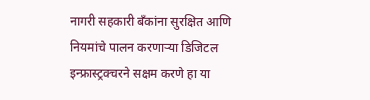नागरी सहकारी बँकांना सुरक्षित आणि नियमांचे पालन करणाऱ्या डिजिटल इन्फ्रास्ट्रक्चरने सक्षम करणे हा या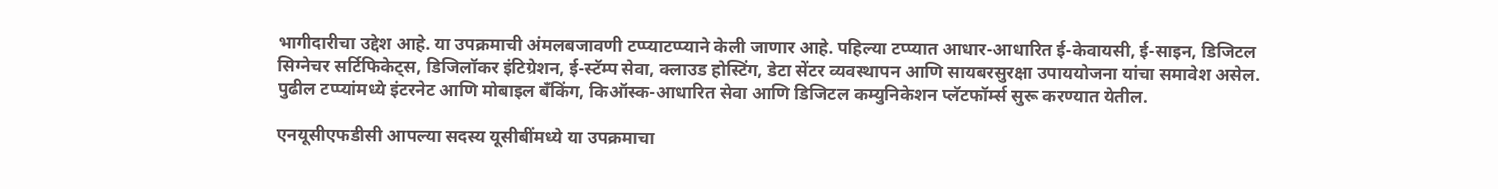भागीदारीचा उद्देश आहे. या उपक्रमाची अंमलबजावणी टप्प्याटप्प्याने केली जाणार आहे. पहिल्या टप्प्यात आधार-आधारित ई-केवायसी, ई-साइन, डिजिटल सिग्नेचर सर्टिफिकेट्स, डिजिलॉकर इंटिग्रेशन, ई-स्टॅम्प सेवा, क्लाउड होस्टिंग, डेटा सेंटर व्यवस्थापन आणि सायबरसुरक्षा उपाययोजना यांचा समावेश असेल. पुढील टप्प्यांमध्ये इंटरनेट आणि मोबाइल बँकिंग, किऑस्क-आधारित सेवा आणि डिजिटल कम्युनिकेशन प्लॅटफॉर्म्स सुरू करण्यात येतील.

एनयूसीएफडीसी आपल्या सदस्य यूसीबींमध्ये या उपक्रमाचा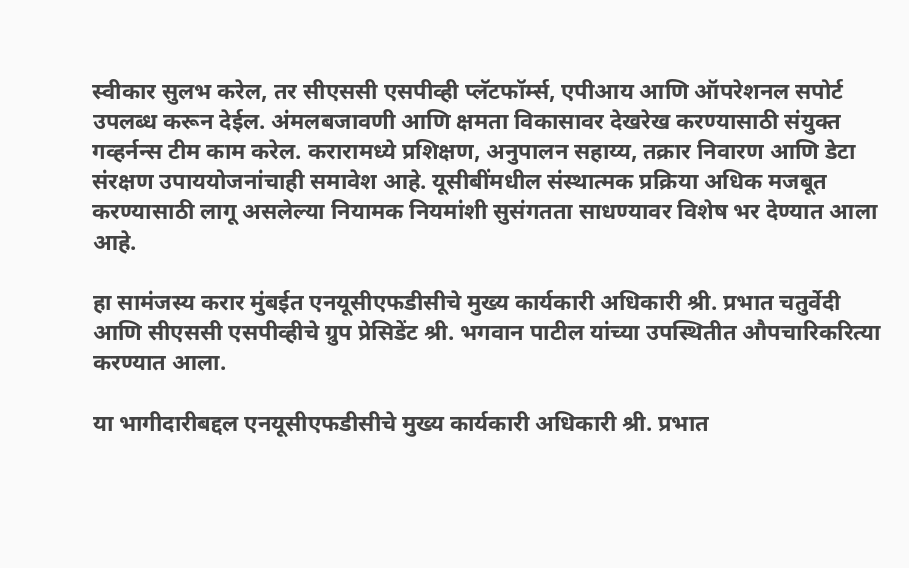स्वीकार सुलभ करेल, तर सीएससी एसपीव्ही प्लॅटफॉर्म्स, एपीआय आणि ऑपरेशनल सपोर्ट उपलब्ध करून देईल. अंमलबजावणी आणि क्षमता विकासावर देखरेख करण्यासाठी संयुक्त गव्हर्नन्स टीम काम करेल. करारामध्ये प्रशिक्षण, अनुपालन सहाय्य, तक्रार निवारण आणि डेटा संरक्षण उपाययोजनांचाही समावेश आहे. यूसीबींमधील संस्थात्मक प्रक्रिया अधिक मजबूत करण्यासाठी लागू असलेल्या नियामक नियमांशी सुसंगतता साधण्यावर विशेष भर देण्यात आला आहे.

हा सामंजस्य करार मुंबईत एनयूसीएफडीसीचे मुख्य कार्यकारी अधिकारी श्री. प्रभात चतुर्वेदी आणि सीएससी एसपीव्हीचे ग्रुप प्रेसिडेंट श्री. भगवान पाटील यांच्या उपस्थितीत औपचारिकरित्या करण्यात आला.

या भागीदारीबद्दल एनयूसीएफडीसीचे मुख्य कार्यकारी अधिकारी श्री. प्रभात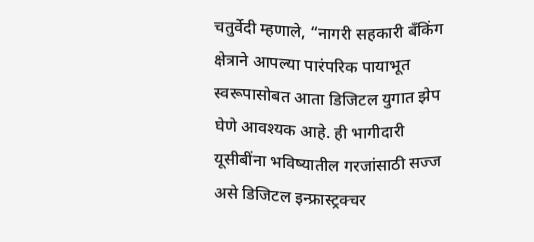चतुर्वेदी म्हणाले, “नागरी सहकारी बँकिंग क्षेत्राने आपल्या पारंपरिक पायाभूत स्वरूपासोबत आता डिजिटल युगात झेप घेणे आवश्यक आहे. ही भागीदारी यूसीबींना भविष्यातील गरजांसाठी सज्ज असे डिजिटल इन्फ्रास्ट्रक्चर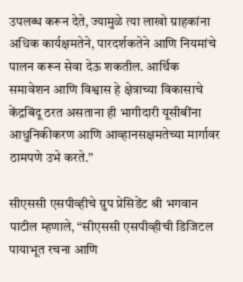उपलब्ध करून देते, ज्यामुळे त्या लाखो ग्राहकांना अधिक कार्यक्षमतेने, पारदर्शकतेने आणि नियमांचे पालन करून सेवा देऊ शकतील. आर्थिक समावेशन आणि विश्वास हे क्षेत्राच्या विकासाचे केंद्रबिंदू ठरत असताना ही भागीदारी यूसीबींना आधुनिकीकरण आणि आव्हानसक्षमतेच्या मार्गावर ठामपणे उभे करते.”

सीएससी एसपीव्हीचे ग्रुप प्रेसिडेंट श्री भगवान पाटील म्हणाले, “सीएससी एसपीव्हीची डिजिटल पायाभूत रचना आणि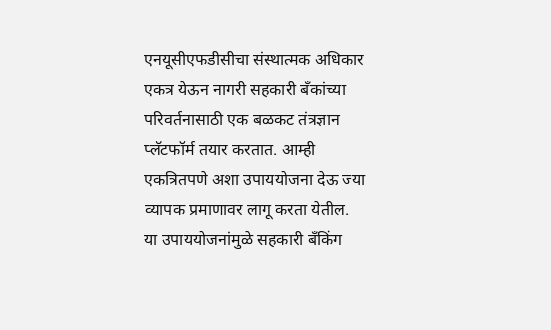एनयूसीएफडीसीचा संस्थात्मक अधिकार एकत्र येऊन नागरी सहकारी बँकांच्या परिवर्तनासाठी एक बळकट तंत्रज्ञान प्लॅटफॉर्म तयार करतात. आम्ही एकत्रितपणे अशा उपाययोजना देऊ ज्या व्यापक प्रमाणावर लागू करता येतील. या उपाययोजनांमुळे सहकारी बँकिंग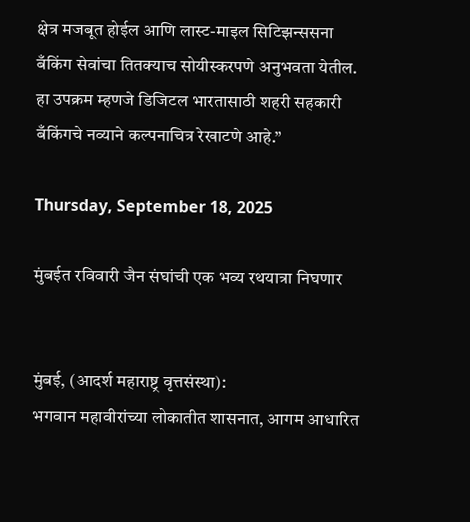क्षेत्र मजबूत होईल आणि लास्ट-माइल सिटिझन्ससना बँकिंग सेवांचा तितक्याच सोयीस्करपणे अनुभवता येतील. हा उपक्रम म्हणजे डिजिटल भारतासाठी शहरी सहकारी बँकिंगचे नव्याने कल्पनाचित्र रेखाटणे आहे.”

Thursday, September 18, 2025

मुंबईत रविवारी जैन संघांची एक भव्य रथयात्रा निघणार


मुंबई, (आदर्श महाराष्ट्र वृत्तसंस्था):
भगवान महावीरांच्या लोकातीत शासनात, आगम आधारित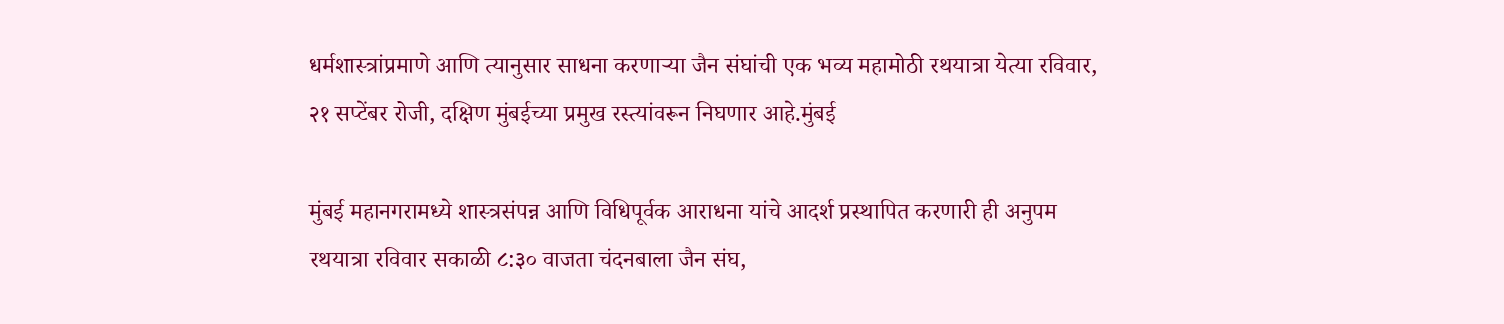धर्मशास्त्रांप्रमाणे आणि त्यानुसार साधना करणाऱ्या जैन संघांची एक भव्य महामोठी रथयात्रा येत्या रविवार, २१ सप्टेंबर रोजी, दक्षिण मुंबईच्या प्रमुख रस्त्यांवरून निघणार आहे.मुंबई

मुंबई महानगरामध्ये शास्त्रसंपन्न आणि विधिपूर्वक आराधना यांचे आदर्श प्रस्थापित करणारी ही अनुपम रथयात्रा रविवार सकाळी ८:३० वाजता चंदनबाला जैन संघ,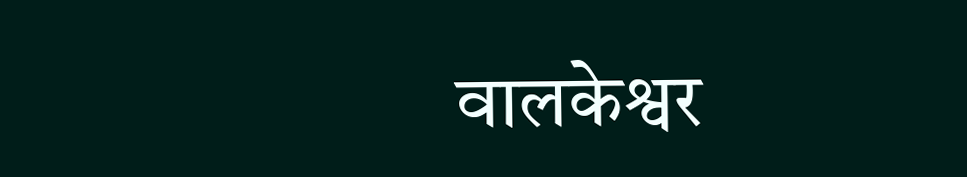वालकेश्वर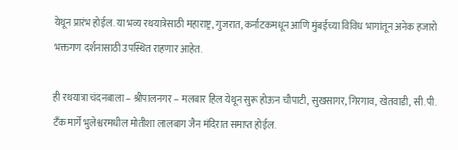येथून प्रारंभ होईल. या भव्य रथयात्रेसाठी महाराष्ट्र, गुजरात, कर्नाटकमधून आणि मुंबईच्या विविध भागांतून अनेक हजारो भक्तगण दर्शनासाठी उपस्थित राहणार आहेत.

ही रथयात्रा चंदनबाला – श्रीपालनगर – मलबार हिल येथून सुरू होऊन चौपाटी, सुखसागर, गिरगाव, खेतवाडी, सी.पी. टँक मार्गे भुलेश्वरमधील मोतीशा लालबाग जैन मंदिरात समाप्त होईल.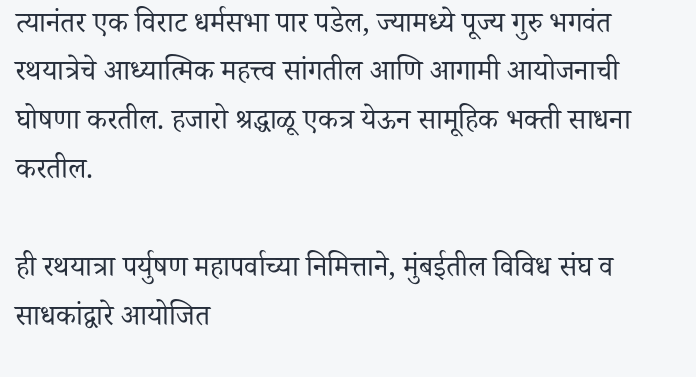त्यानंतर एक विराट धर्मसभा पार पडेल, ज्यामध्ये पूज्य गुरु भगवंत रथयात्रेचे आध्यात्मिक महत्त्व सांगतील आणि आगामी आयोजनाची घोषणा करतील. हजारो श्रद्धाळू एकत्र येऊन सामूहिक भक्ती साधना करतील.

ही रथयात्रा पर्युषण महापर्वाच्या निमित्ताने, मुंबईतील विविध संघ व साधकांद्वारे आयोजित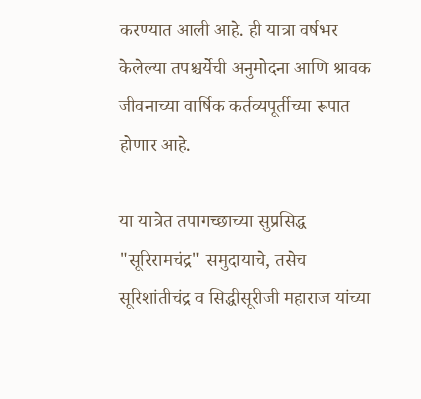करण्यात आली आहे. ही यात्रा वर्षभर केलेल्या तपश्चर्येची अनुमोदना आणि श्रावक जीवनाच्या वार्षिक कर्तव्यपूर्तीच्या रूपात होणार आहे.

या यात्रेत तपागच्छाच्या सुप्रसिद्ध "सूरिरामचंद्र" समुदायाचे, तसेच सूरिशांतीचंद्र व सिद्धीसूरीजी महाराज यांच्या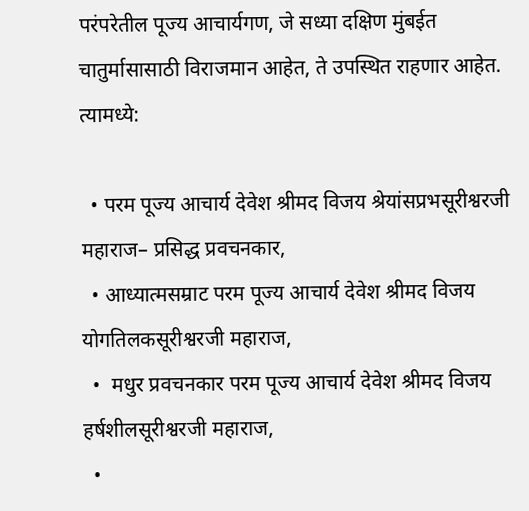परंपरेतील पूज्य आचार्यगण, जे सध्या दक्षिण मुंबईत चातुर्मासासाठी विराजमान आहेत, ते उपस्थित राहणार आहेत. त्यामध्ये:

  • परम पूज्य आचार्य देवेश श्रीमद विजय श्रेयांसप्रभसूरीश्वरजी महाराज– प्रसिद्ध प्रवचनकार,
  • आध्यात्मसम्राट परम पूज्य आचार्य देवेश श्रीमद विजय योगतिलकसूरीश्वरजी महाराज,
  •  मधुर प्रवचनकार परम पूज्य आचार्य देवेश श्रीमद विजय हर्षशीलसूरीश्वरजी महाराज,
  •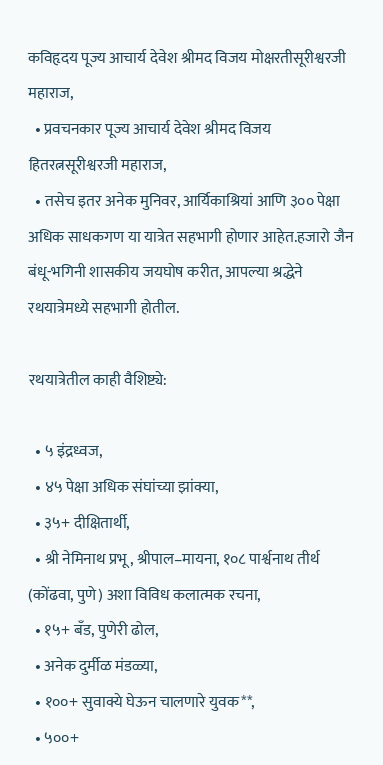कविहृदय पूज्य आचार्य देवेश श्रीमद विजय मोक्षरतीसूरीश्वरजी महाराज,
  • प्रवचनकार पूज्य आचार्य देवेश श्रीमद विजय हितरत्नसूरीश्वरजी महाराज,
  • तसेच इतर अनेक मुनिवर, आर्यिकाश्रियां आणि ३०० पेक्षा अधिक साधकगण या यात्रेत सहभागी होणार आहेत.हजारो जैन बंधू-भगिनी शासकीय जयघोष करीत, आपल्या श्रद्धेने रथयात्रेमध्ये सहभागी होतील.

रथयात्रेतील काही वैशिष्ट्ये:

  • ५ इंद्रध्वज,
  • ४५ पेक्षा अधिक संघांच्या झांक्या,
  • ३५+ दीक्षितार्थी,
  • श्री नेमिनाथ प्रभू, श्रीपाल–मायना, १०८ पार्श्वनाथ तीर्थ (कोंढवा, पुणे) अशा विविध कलात्मक रचना,
  • १५+ बँड, पुणेरी ढोल,
  • अनेक दुर्मीळ मंडळ्या,
  • १००+ सुवाक्ये घेऊन चालणारे युवक**,
  • ५००+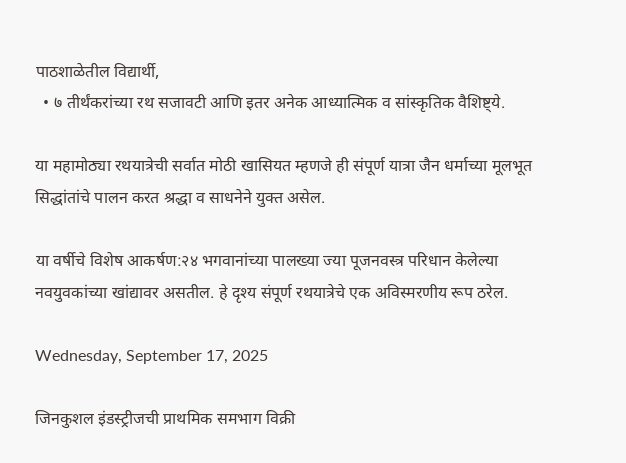पाठशाळेतील विद्यार्थी,
  • ७ तीर्थंकरांच्या रथ सजावटी आणि इतर अनेक आध्यात्मिक व सांस्कृतिक वैशिष्ट्ये.

या महामोठ्या रथयात्रेची सर्वात मोठी खासियत म्हणजे ही संपूर्ण यात्रा जैन धर्माच्या मूलभूत सिद्धांतांचे पालन करत श्रद्धा व साधनेने युक्त असेल.

या वर्षीचे विशेष आकर्षण:२४ भगवानांच्या पालख्या ज्या पूजनवस्त्र परिधान केलेल्या नवयुवकांच्या खांद्यावर असतील. हे दृश्य संपूर्ण रथयात्रेचे एक अविस्मरणीय रूप ठरेल.

Wednesday, September 17, 2025

जिनकुशल इंडस्ट्रीजची प्राथमिक समभाग विक्री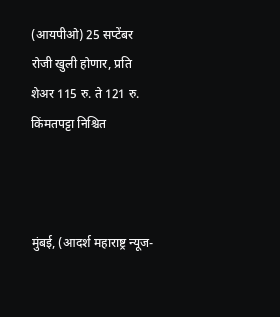(आयपीओ) 25 सप्टेंबर रोजी खुली होणार, प्रति शेअर 115 रु. ते 121 रु. किंमतपट्टा निश्चित



मुंबई, (आदर्श महाराष्ट्र न्यूज-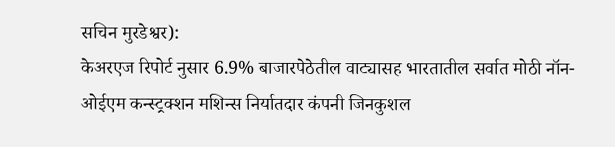सचिन मुरडेश्वर):
केअरएज रिपोर्ट नुसार 6.9% बाजारपेठेतील वाट्यासह भारतातील सर्वात मोठी नॉन-ओईएम कन्स्ट्रक्शन मशिन्स निर्यातदार कंपनी जिनकुशल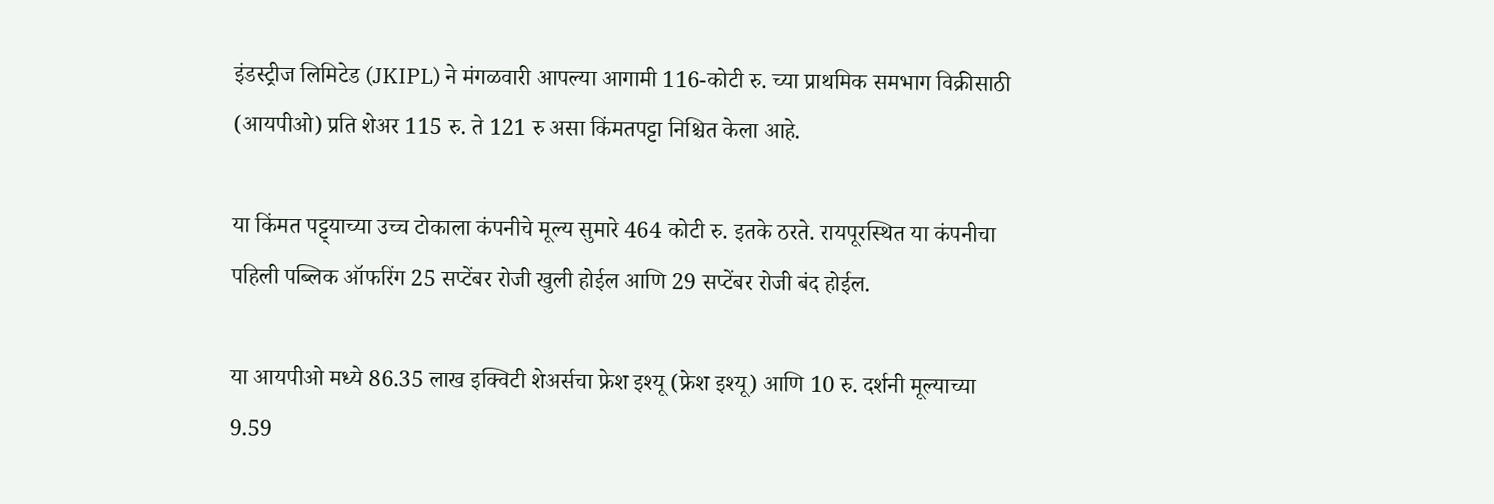इंडस्ट्रीज लिमिटेड (JKIPL) ने मंगळवारी आपल्या आगामी 116-कोटी रु. च्या प्राथमिक समभाग विक्रीसाठी (आयपीओ) प्रति शेअर 115 रु. ते 121 रु असा किंमतपट्टा निश्चित केला आहे.

या किंमत पट्ट्याच्या उच्च टोकाला कंपनीचे मूल्य सुमारे 464 कोटी रु. इतके ठरते. रायपूरस्थित या कंपनीचा पहिली पब्लिक ऑफरिंग 25 सप्टेंबर रोजी खुली होईल आणि 29 सप्टेंबर रोजी बंद होईल.

या आयपीओ मध्ये 86.35 लाख इक्विटी शेअर्सचा फ्रेश इश्यू (फ्रेश इश्यू) आणि 10 रु. दर्शनी मूल्याच्या 9.59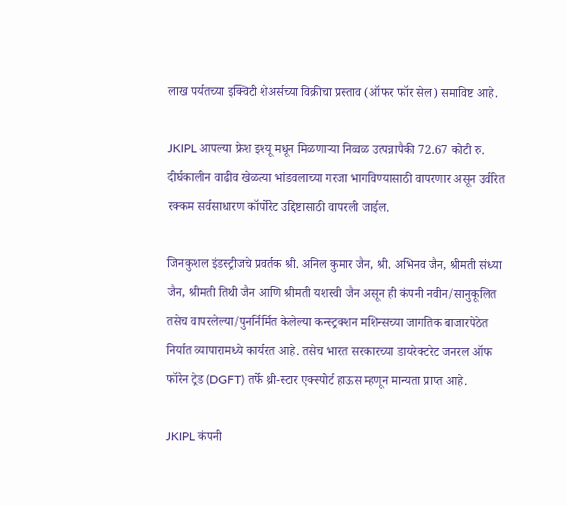लाख पर्यतच्या इक्विटी शेअर्सच्या विक्रीचा प्रस्ताव (ऑफर फॉर सेल) समाविष्ट आहे.

JKIPL आपल्या फ्रेश इश्यू मधून मिळणाऱ्या निव्वळ उत्पन्नापैकी 72.67 कोटी रु. दीर्घकालीन वाढीव खेळत्या भांडवलाच्या गरजा भागविण्यासाठी वापरणार असून उर्वरित रक्कम सर्वसाधारण कॉर्पोरेट उद्दिष्टासाठी वापरली जाईल.

जिनकुशल इंडस्ट्रीजचे प्रवर्तक श्री. अनिल कुमार जैन, श्री. अभिनव जैन, श्रीमती संध्या जैन, श्रीमती तिथी जैन आणि श्रीमती यशस्वी जैन असून ही कंपनी नवीन/सानुकूलित तसेच वापरलेल्या/पुनर्निर्मित केलेल्या कन्स्ट्रक्शन मशिन्सच्या जागतिक बाजारपेठेत निर्यात व्यापारामध्ये कार्यरत आहे. तसेच भारत सरकारच्या डायरेक्टरेट जनरल ऑफ फॉरेन ट्रेड (DGFT) तर्फे थ्री-स्टार एक्स्पोर्ट हाऊस म्हणून मान्यता प्राप्त आहे.

JKIPL कंपनी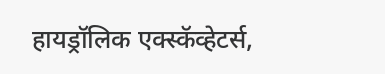हायड्रॉलिक एक्स्कॅव्हेटर्स,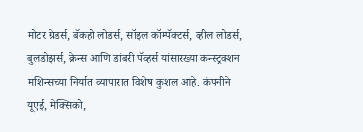मोटर ग्रेडर्स, बॅकहो लोडर्स, सॉइल कॉम्पॅक्टर्स, व्हील लोडर्स, बुलडोझर्स, क्रेन्स आणि डांबरी पॅव्हर्स यांसारख्या कन्स्ट्रक्शन मशिन्सच्या निर्यात व्यापारात विशेष कुशल आहे. कंपनीने यूएई, मेक्सिको,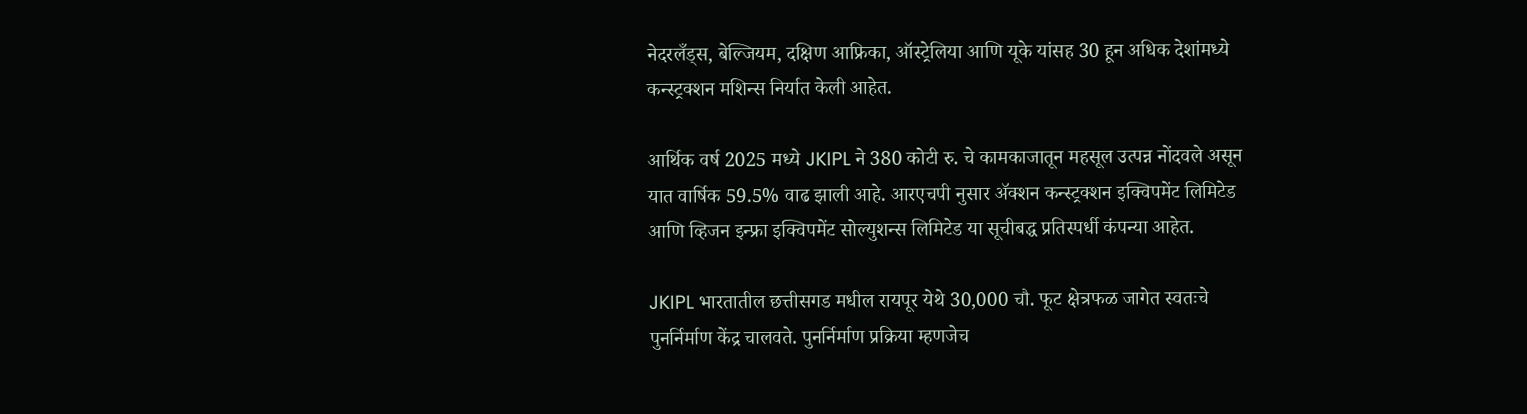नेदरलँड्स, बेल्जियम, दक्षिण आफ्रिका, ऑस्ट्रेलिया आणि यूके यांसह 30 हून अधिक देशांमध्ये कन्स्ट्रक्शन मशिन्स निर्यात केली आहेत.

आर्थिक वर्ष 2025 मध्ये JKIPL ने 380 कोटी रु. चे कामकाजातून महसूल उत्पन्न नोंदवले असून यात वार्षिक 59.5% वाढ झाली आहे. आरएचपी नुसार ॲक्शन कन्स्ट्रक्शन इक्विपमेंट लिमिटेड आणि व्हिजन इन्फ्रा इक्विपमेंट सोल्युशन्स लिमिटेड या सूचीबद्ध प्रतिस्पर्धी कंपन्या आहेत.

JKIPL भारतातील छत्तीसगड मधील रायपूर येथे 30,000 चौ. फूट क्षेत्रफळ जागेत स्वतःचे पुनर्निर्माण केंद्र चालवते. पुनर्निर्माण प्रक्रिया म्हणजेच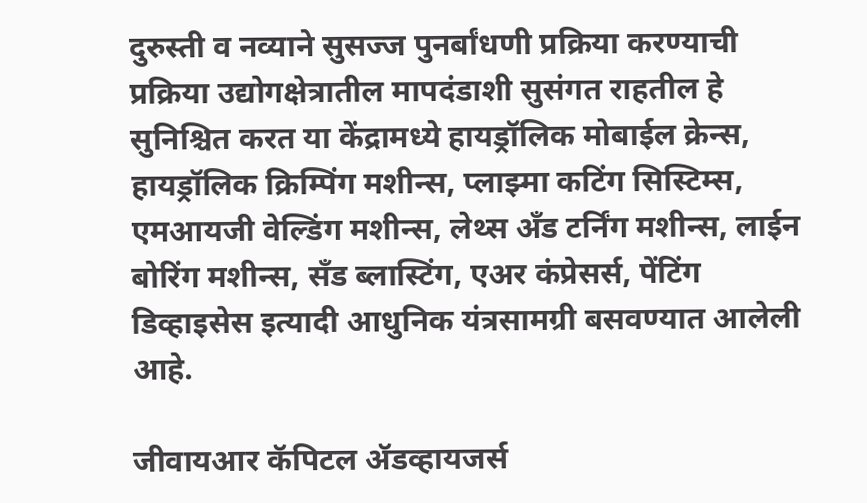दुरुस्ती व नव्याने सुसज्ज पुनर्बांधणी प्रक्रिया करण्याची प्रक्रिया उद्योगक्षेत्रातील मापदंडाशी सुसंगत राहतील हे सुनिश्चित करत या केंद्रामध्ये हायड्रॉलिक मोबाईल क्रेन्स, हायड्रॉलिक क्रिम्पिंग मशीन्स, प्लाझ्मा कटिंग सिस्टिम्स, एमआयजी वेल्डिंग मशीन्स, लेथ्स अँड टर्निंग मशीन्स, लाईन बोरिंग मशीन्स, सँड ब्लास्टिंग, एअर कंप्रेसर्स, पेंटिंग डिव्हाइसेस इत्यादी आधुनिक यंत्रसामग्री बसवण्यात आलेली आहे.

जीवायआर कॅपिटल ॲडव्हायजर्स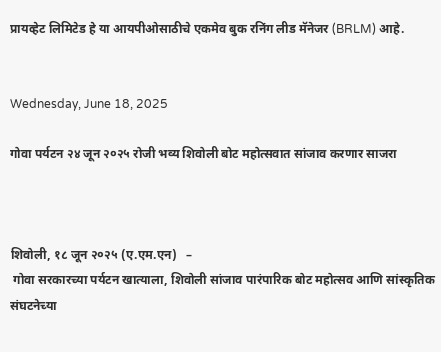प्रायव्हेट लिमिटेड हे या आयपीओसाठीचे एकमेव बुक रनिंग लीड मॅनेजर (BRLM) आहे.


Wednesday, June 18, 2025

गोवा पर्यटन २४ जून २०२५ रोजी भव्य शिवोली बोट महोत्सवात सांजाव करणार साजरा



शिवोली, १८ जून २०२५ (ए.एम.एन)   –
 गोवा सरकारच्या पर्यटन खात्याला, शिवोली सांजाव पारंपारिक बोट महोत्सव आणि सांस्कृतिक संघटनेच्या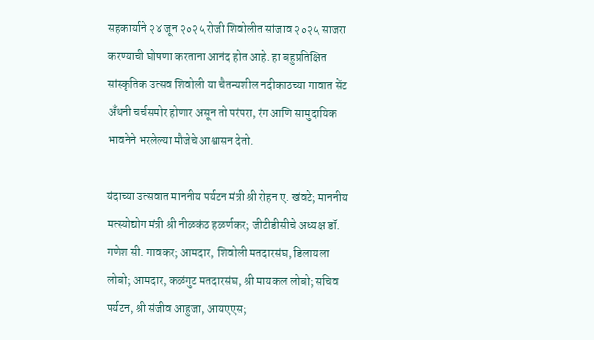सहकार्याने २४ जून २०२५ रोजी शिवोलीत सांजाव २०२५ साजरा करण्याची घोषणा करताना आनंद होत आहे. हा बहुप्रतिक्षित सांस्कृतिक उत्सव शिवोली या चैतन्यशील नदीकाठच्या गावात सेंट अँथनी चर्चसमोर होणार असून तो परंपरा, रंग आणि सामुदायिक भावनेने भरलेल्या मौजेचे आश्वासन देतो.

यंदाच्या उत्सवात माननीय पर्यटन मंत्री श्री रोहन ए. खंवटे; माननीय मत्स्योद्योग मंत्री श्री नीळकंठ हळर्णकर; जीटीडीसीचे अध्यक्ष डॉ. गणेश सी. गावकर; आमदार, शिवोली मतदारसंघ, डिलायला लोबो; आमदार, कळंगुट मतदारसंघ, श्री मायकल लोबो; सचिव पर्यटन, श्री संजीव आहुजा, आयएएस;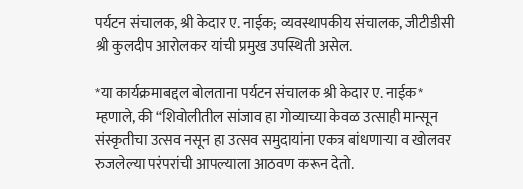पर्यटन संचालक, श्री केदार ए. नाईक; व्यवस्थापकीय संचालक, जीटीडीसी श्री कुलदीप आरोलकर यांची प्रमुख उपस्थिती असेल.

*या कार्यक्रमाबद्दल बोलताना पर्यटन संचालक श्री केदार ए. नाईक* म्हणाले, की “शिवोलीतील सांजाव हा गोव्याच्या केवळ उत्साही मान्सून संस्कृतीचा उत्सव नसून हा उत्सव समुदायांना एकत्र बांधणाऱ्या व खोलवर रुजलेल्या परंपरांची आपल्याला आठवण करून देतो.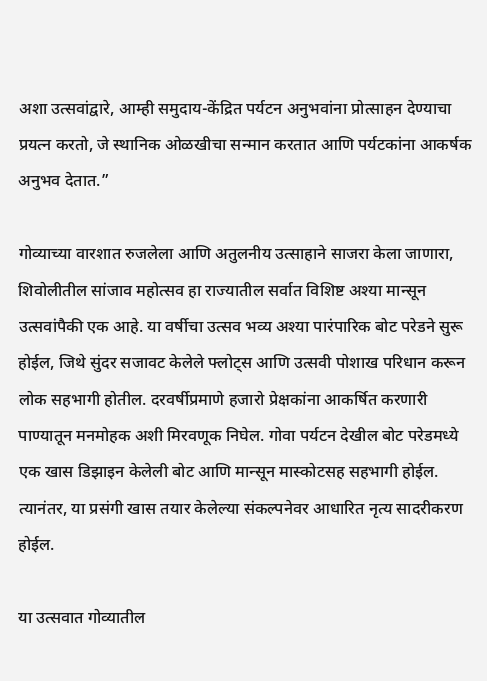अशा उत्सवांद्वारे, आम्ही समुदाय-केंद्रित पर्यटन अनुभवांना प्रोत्साहन देण्याचा प्रयत्न करतो, जे स्थानिक ओळखीचा सन्मान करतात आणि पर्यटकांना आकर्षक अनुभव देतात.”

गोव्याच्या वारशात रुजलेला आणि अतुलनीय उत्साहाने साजरा केला जाणारा, शिवोलीतील सांजाव महोत्सव हा राज्यातील सर्वात विशिष्ट अश्या मान्सून उत्सवांपैकी एक आहे. या वर्षीचा उत्सव भव्य अश्या पारंपारिक बोट परेडने सुरू होईल, जिथे सुंदर सजावट केलेले फ्लोट्स आणि उत्सवी पोशाख परिधान करून लोक सहभागी होतील. दरवर्षीप्रमाणे हजारो प्रेक्षकांना आकर्षित करणारी पाण्यातून मनमोहक अशी मिरवणूक निघेल. गोवा पर्यटन देखील बोट परेडमध्ये एक खास डिझाइन केलेली बोट आणि मान्सून मास्कोटसह सहभागी होईल. त्यानंतर, या प्रसंगी खास तयार केलेल्या संकल्पनेवर आधारित नृत्य सादरीकरण होईल.

या उत्सवात गोव्यातील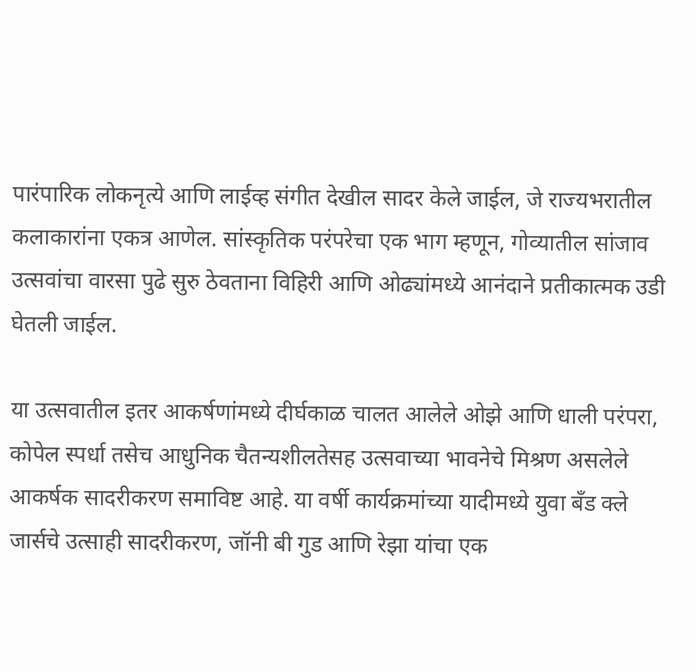पारंपारिक लोकनृत्ये आणि लाईव्ह संगीत देखील सादर केले जाईल, जे राज्यभरातील कलाकारांना एकत्र आणेल. सांस्कृतिक परंपरेचा एक भाग म्हणून, गोव्यातील सांजाव उत्सवांचा वारसा पुढे सुरु ठेवताना विहिरी आणि ओढ्यांमध्ये आनंदाने प्रतीकात्मक उडी घेतली जाईल.

या उत्सवातील इतर आकर्षणांमध्ये दीर्घकाळ चालत आलेले ओझे आणि धाली परंपरा, कोपेल स्पर्धा तसेच आधुनिक चैतन्यशीलतेसह उत्सवाच्या भावनेचे मिश्रण असलेले आकर्षक सादरीकरण समाविष्ट आहे. या वर्षी कार्यक्रमांच्या यादीमध्ये युवा बँड क्ले जार्सचे उत्साही सादरीकरण, जॉनी बी गुड आणि रेझा यांचा एक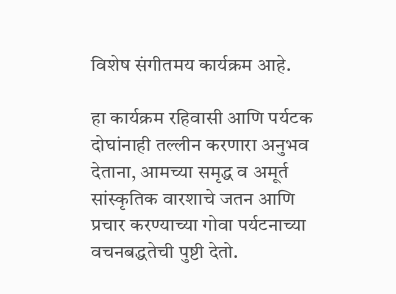विशेष संगीतमय कार्यक्रम आहे.

हा कार्यक्रम रहिवासी आणि पर्यटक दोघांनाही तल्लीन करणारा अनुभव देताना, आमच्या समृद्ध व अमूर्त सांस्कृतिक वारशाचे जतन आणि प्रचार करण्याच्या गोवा पर्यटनाच्या वचनबद्धतेची पुष्टी देतो.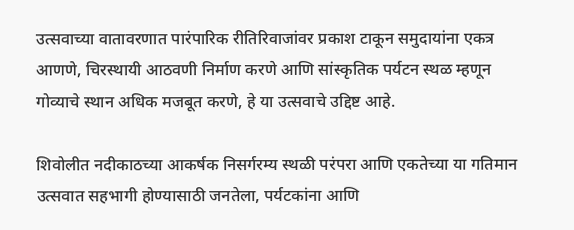उत्सवाच्या वातावरणात पारंपारिक रीतिरिवाजांवर प्रकाश टाकून समुदायांना एकत्र आणणे, चिरस्थायी आठवणी निर्माण करणे आणि सांस्कृतिक पर्यटन स्थळ म्हणून गोव्याचे स्थान अधिक मजबूत करणे, हे या उत्सवाचे उद्दिष्ट आहे.

शिवोलीत नदीकाठच्या आकर्षक निसर्गरम्य स्थळी परंपरा आणि एकतेच्या या गतिमान उत्सवात सहभागी होण्यासाठी जनतेला, पर्यटकांना आणि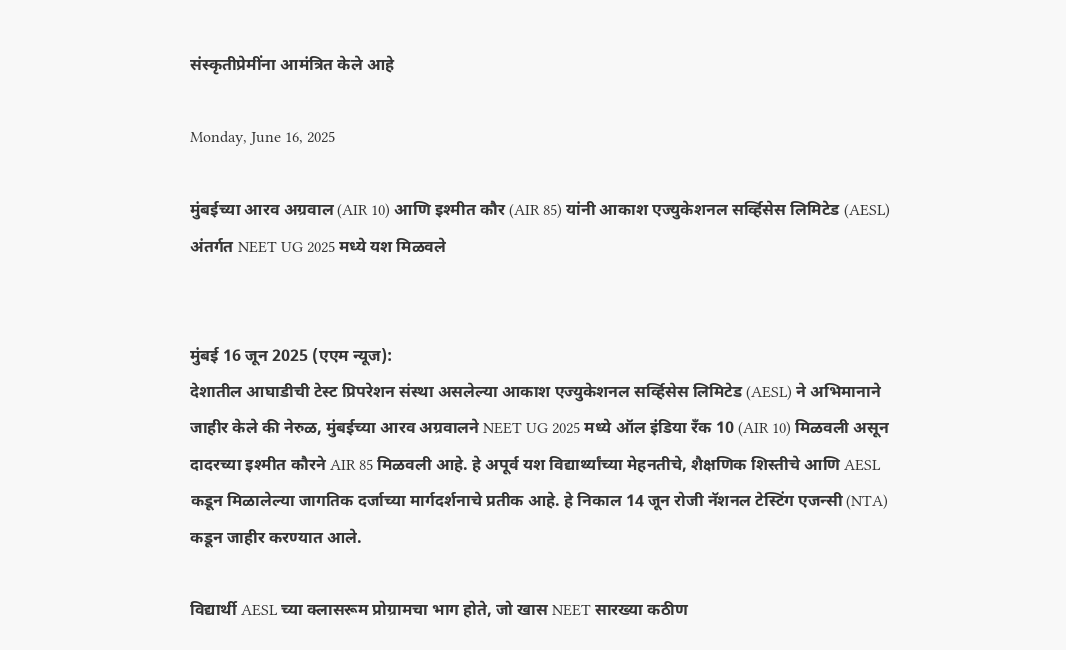संस्कृतीप्रेमींना आमंत्रित केले आहे

Monday, June 16, 2025

मुंबईच्या आरव अग्रवाल (AIR 10) आणि इश्मीत कौर (AIR 85) यांनी आकाश एज्युकेशनल सर्व्हिसेस लिमिटेड (AESL) अंतर्गत NEET UG 2025 मध्ये यश मिळवले


मुंबई 16 जून 2025 (एएम न्यूज):
देशातील आघाडीची टेस्ट प्रिपरेशन संस्था असलेल्या आकाश एज्युकेशनल सर्व्हिसेस लिमिटेड (AESL) ने अभिमानाने जाहीर केले की नेरुळ, मुंबईच्या आरव अग्रवालने NEET UG 2025 मध्ये ऑल इंडिया रँक 10 (AIR 10) मिळवली असून दादरच्या इश्मीत कौरने AIR 85 मिळवली आहे. हे अपूर्व यश विद्यार्थ्यांच्या मेहनतीचे, शैक्षणिक शिस्तीचे आणि AESL कडून मिळालेल्या जागतिक दर्जाच्या मार्गदर्शनाचे प्रतीक आहे. हे निकाल 14 जून रोजी नॅशनल टेस्टिंग एजन्सी (NTA) कडून जाहीर करण्यात आले.

विद्यार्थी AESL च्या क्लासरूम प्रोग्रामचा भाग होते, जो खास NEET सारख्या कठीण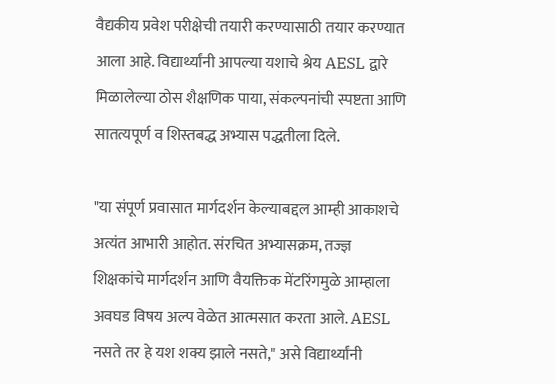वैद्यकीय प्रवेश परीक्षेची तयारी करण्यासाठी तयार करण्यात आला आहे. विद्यार्थ्यांनी आपल्या यशाचे श्रेय AESL द्वारे मिळालेल्या ठोस शैक्षणिक पाया, संकल्पनांची स्पष्टता आणि सातत्यपूर्ण व शिस्तबद्ध अभ्यास पद्धतीला दिले.

"या संपूर्ण प्रवासात मार्गदर्शन केल्याबद्दल आम्ही आकाशचे अत्यंत आभारी आहोत. संरचित अभ्यासक्रम, तज्ज्ञ शिक्षकांचे मार्गदर्शन आणि वैयक्तिक मेंटरिंगमुळे आम्हाला अवघड विषय अल्प वेळेत आत्मसात करता आले. AESL नसते तर हे यश शक्य झाले नसते," असे विद्यार्थ्यांनी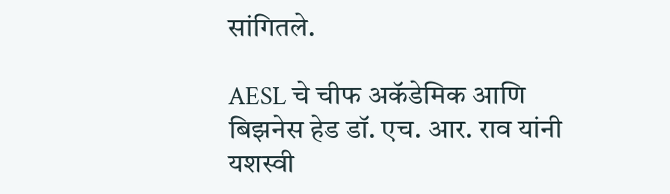सांगितले.

AESL चे चीफ अकॅडेमिक आणि बिझनेस हेड डॉ. एच. आर. राव यांनी यशस्वी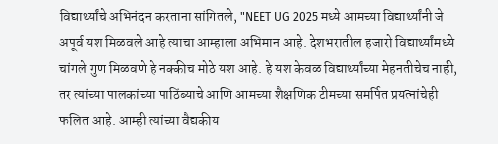विद्यार्थ्यांचे अभिनंदन करताना सांगितले, "NEET UG 2025 मध्ये आमच्या विद्यार्थ्यांनी जे अपूर्व यश मिळवले आहे त्याचा आम्हाला अभिमान आहे. देशभरातील हजारो विद्यार्थ्यांमध्ये चांगले गुण मिळवणे हे नक्कीच मोठे यश आहे. हे यश केवळ विद्यार्थ्यांच्या मेहनतीचेच नाही, तर त्यांच्या पालकांच्या पाठिंब्याचे आणि आमच्या शैक्षणिक टीमच्या समर्पित प्रयत्नांचेही फलित आहे. आम्ही त्यांच्या वैद्यकीय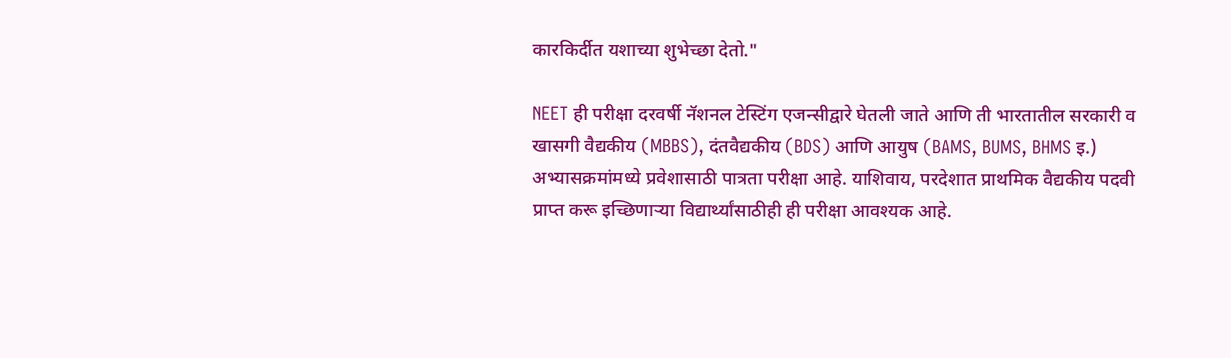कारकिर्दीत यशाच्या शुभेच्छा देतो."

NEET ही परीक्षा दरवर्षी नॅशनल टेस्टिंग एजन्सीद्वारे घेतली जाते आणि ती भारतातील सरकारी व खासगी वैद्यकीय (MBBS), दंतवैद्यकीय (BDS) आणि आयुष (BAMS, BUMS, BHMS इ.) अभ्यासक्रमांमध्ये प्रवेशासाठी पात्रता परीक्षा आहे. याशिवाय, परदेशात प्राथमिक वैद्यकीय पदवी प्राप्त करू इच्छिणाऱ्या विद्यार्थ्यांसाठीही ही परीक्षा आवश्यक आहे.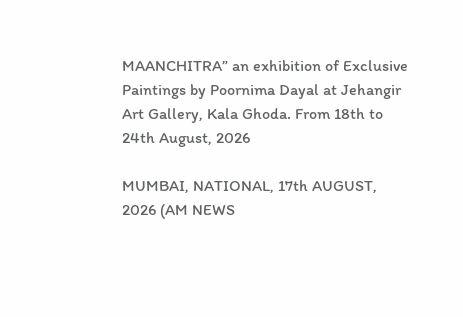MAANCHITRA” an exhibition of Exclusive Paintings by Poornima Dayal at Jehangir Art Gallery, Kala Ghoda. From 18th to 24th August, 2026

MUMBAI, NATIONAL, 17th AUGUST, 2026 (AM NEWS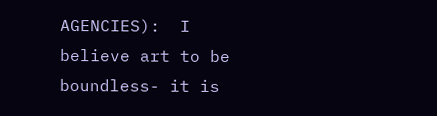AGENCIES):  I believe art to be boundless- it is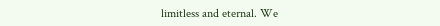limitless and eternal. We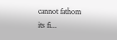cannot fathom its fi...